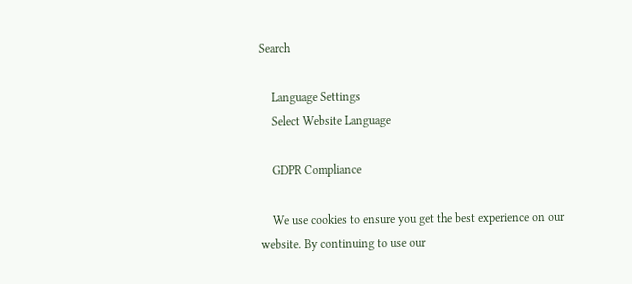Search

    Language Settings
    Select Website Language

    GDPR Compliance

    We use cookies to ensure you get the best experience on our website. By continuing to use our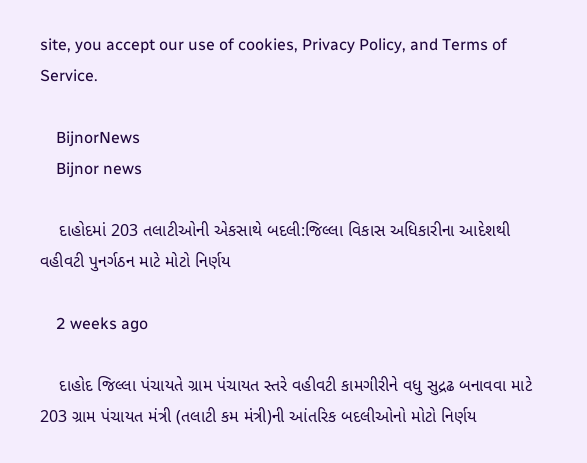site, you accept our use of cookies, Privacy Policy, and Terms of Service.

    BijnorNews
    Bijnor news

    દાહોદમાં 203 તલાટીઓની એકસાથે બદલી:જિલ્લા વિકાસ અધિકારીના આદેશથી વહીવટી પુનર્ગઠન માટે મોટો નિર્ણય

    2 weeks ago

    દાહોદ જિલ્લા પંચાયતે ગ્રામ પંચાયત સ્તરે વહીવટી કામગીરીને વધુ સુદ્રઢ બનાવવા માટે 203 ગ્રામ પંચાયત મંત્રી (તલાટી કમ મંત્રી)ની આંતરિક બદલીઓનો મોટો નિર્ણય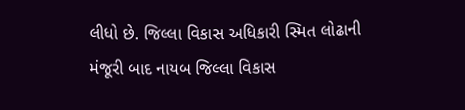લીધો છે. જિલ્લા વિકાસ અધિકારી સ્મિત લોઢાની મંજૂરી બાદ નાયબ જિલ્લા વિકાસ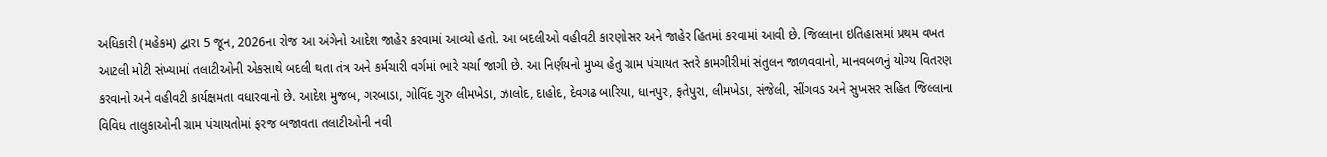અધિકારી (મહેકમ) દ્વારા 5 જૂન, 2026ના રોજ આ અંગેનો આદેશ જાહેર કરવામાં આવ્યો હતો. આ બદલીઓ વહીવટી કારણોસર અને જાહેર હિતમાં કરવામાં આવી છે. જિલ્લાના ઇતિહાસમાં પ્રથમ વખત આટલી મોટી સંખ્યામાં તલાટીઓની એકસાથે બદલી થતા તંત્ર અને કર્મચારી વર્ગમાં ભારે ચર્ચા જાગી છે. આ નિર્ણયનો મુખ્ય હેતુ ગ્રામ પંચાયત સ્તરે કામગીરીમાં સંતુલન જાળવવાનો, માનવબળનું યોગ્ય વિતરણ કરવાનો અને વહીવટી કાર્યક્ષમતા વધારવાનો છે. આદેશ મુજબ, ગરબાડા, ગોવિંદ ગુરુ લીમખેડા, ઝાલોદ, દાહોદ, દેવગઢ બારિયા, ધાનપુર, ફતેપુરા, લીમખેડા, સંજેલી, સીંગવડ અને સુખસર સહિત જિલ્લાના વિવિધ તાલુકાઓની ગ્રામ પંચાયતોમાં ફરજ બજાવતા તલાટીઓની નવી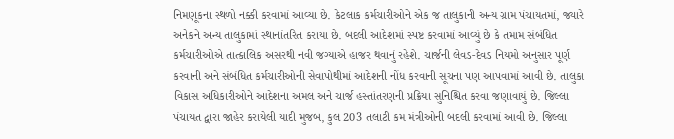નિમણૂકના સ્થળો નક્કી કરવામાં આવ્યા છે. કેટલાક કર્મચારીઓને એક જ તાલુકાની અન્ય ગ્રામ પંચાયતમાં, જ્યારે અનેકને અન્ય તાલુકામાં સ્થાનાંતરિત કરાયા છે. બદલી આદેશમાં સ્પષ્ટ કરવામાં આવ્યું છે કે તમામ સંબંધિત કર્મચારીઓએ તાત્કાલિક અસરથી નવી જગ્યાએ હાજર થવાનું રહેશે. ચાર્જની લેવડ-દેવડ નિયમો અનુસાર પૂર્ણ કરવાની અને સંબંધિત કર્મચારીઓની સેવાપોથીમાં આદેશની નોંધ કરવાની સૂચના પણ આપવામાં આવી છે. તાલુકા વિકાસ અધિકારીઓને આદેશના અમલ અને ચાર્જ હસ્તાંતરણની પ્રક્રિયા સુનિશ્ચિત કરવા જણાવાયું છે. જિલ્લા પંચાયત દ્વારા જાહેર કરાયેલી યાદી મુજબ, કુલ 203 તલાટી કમ મંત્રીઓની બદલી કરવામાં આવી છે. જિલ્લા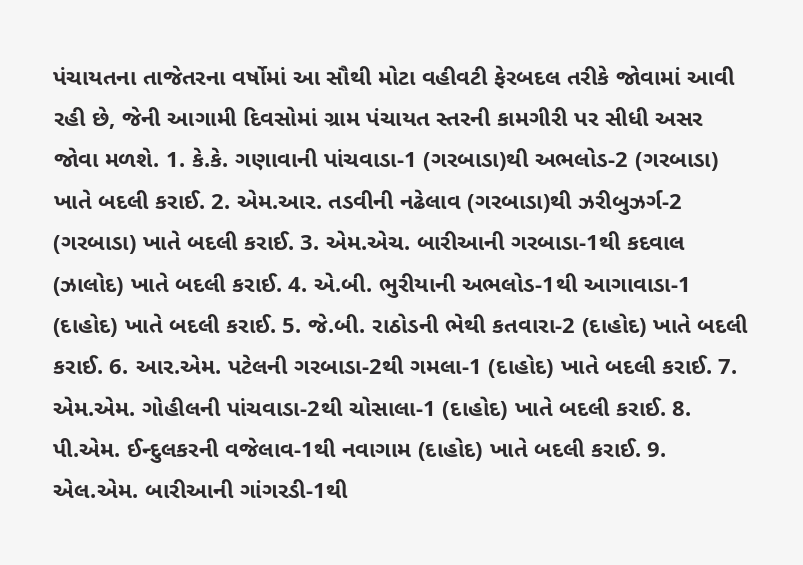પંચાયતના તાજેતરના વર્ષોમાં આ સૌથી મોટા વહીવટી ફેરબદલ તરીકે જોવામાં આવી રહી છે, જેની આગામી દિવસોમાં ગ્રામ પંચાયત સ્તરની કામગીરી પર સીધી અસર જોવા મળશે. 1. કે.કે. ગણાવાની પાંચવાડા-1 (ગરબાડા)થી અભલોડ-2 (ગરબાડા) ખાતે બદલી કરાઈ. 2. એમ.આર. તડવીની નઢેલાવ (ગરબાડા)થી ઝરીબુઝર્ગ-2 (ગરબાડા) ખાતે બદલી કરાઈ. 3. એમ.એચ. બારીઆની ગરબાડા-1થી કદવાલ (ઝાલોદ) ખાતે બદલી કરાઈ. 4. એ.બી. ભુરીયાની અભલોડ-1થી આગાવાડા-1 (દાહોદ) ખાતે બદલી કરાઈ. 5. જે.બી. રાઠોડની ભેથી કતવારા-2 (દાહોદ) ખાતે બદલી કરાઈ. 6. આર.એમ. પટેલની ગરબાડા-2થી ગમલા-1 (દાહોદ) ખાતે બદલી કરાઈ. 7. એમ.એમ. ગોહીલની પાંચવાડા-2થી ચોસાલા-1 (દાહોદ) ખાતે બદલી કરાઈ. 8. પી.એમ. ઈન્દુલકરની વજેલાવ-1થી નવાગામ (દાહોદ) ખાતે બદલી કરાઈ. 9. એલ.એમ. બારીઆની ગાંગરડી-1થી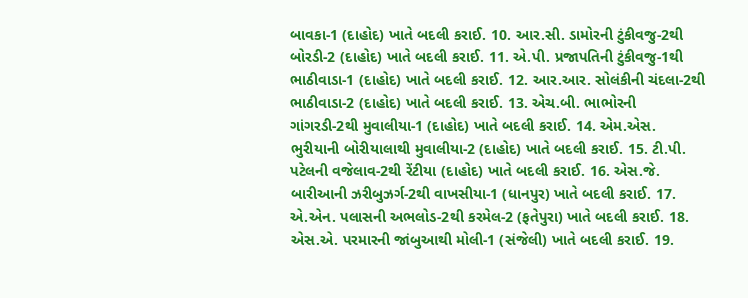બાવકા-1 (દાહોદ) ખાતે બદલી કરાઈ. 10. આર.સી. ડામોરની ટુંકીવજુ-2થી બોરડી-2 (દાહોદ) ખાતે બદલી કરાઈ. 11. એ.પી. પ્રજાપતિની ટુંકીવજુ-1થી ભાઠીવાડા-1 (દાહોદ) ખાતે બદલી કરાઈ. 12. આર.આર. સોલંકીની ચંદલા-2થી ભાઠીવાડા-2 (દાહોદ) ખાતે બદલી કરાઈ. 13. એચ.બી. ભાભોરની ગાંગરડી-2થી મુવાલીયા-1 (દાહોદ) ખાતે બદલી કરાઈ. 14. એમ.એસ. ભુરીયાની બોરીયાલાથી મુવાલીયા-2 (દાહોદ) ખાતે બદલી કરાઈ. 15. ટી.પી. પટેલની વજેલાવ-2થી રેંટીયા (દાહોદ) ખાતે બદલી કરાઈ. 16. એસ.જે. બારીઆની ઝરીબુઝર્ગ-2થી વાખસીયા-1 (ધાનપુર) ખાતે બદલી કરાઈ. 17. એ.એન. પલાસની અભલોડ-2થી કરમેલ-2 (ફતેપુરા) ખાતે બદલી કરાઈ. 18. એસ.એ. પરમારની જાંબુઆથી મોલી-1 (સંજેલી) ખાતે બદલી કરાઈ. 19.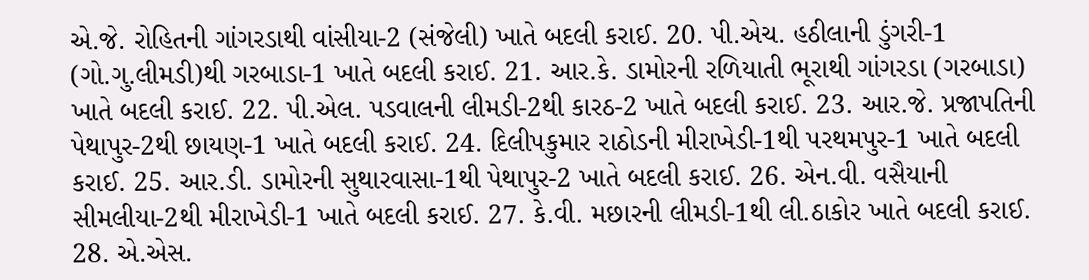એ.જે. રોહિતની ગાંગરડાથી વાંસીયા-2 (સંજેલી) ખાતે બદલી કરાઈ. 20. પી.એચ. હઠીલાની ડુંગરી-1 (ગો.ગુ.લીમડી)થી ગરબાડા-1 ખાતે બદલી કરાઈ. 21. આર.કે. ડામોરની રળિયાતી ભૂરાથી ગાંગરડા (ગરબાડા) ખાતે બદલી કરાઈ. 22. પી.એલ. પડવાલની લીમડી-2થી કારઠ-2 ખાતે બદલી કરાઈ. 23. આર.જે. પ્રજાપતિની પેથાપુર-2થી છાયણ-1 ખાતે બદલી કરાઈ. 24. દિલીપકુમાર રાઠોડની મીરાખેડી-1થી પરથમપુર-1 ખાતે બદલી કરાઈ. 25. આર.ડી. ડામોરની સુથારવાસા-1થી પેથાપુર-2 ખાતે બદલી કરાઈ. 26. એન.વી. વસૈયાની સીમલીયા-2થી મીરાખેડી-1 ખાતે બદલી કરાઈ. 27. કે.વી. મછારની લીમડી-1થી લી.ઠાકોર ખાતે બદલી કરાઈ. 28. એ.એસ.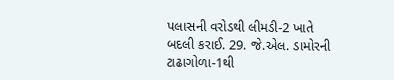પલાસની વરોડથી લીમડી-2 ખાતે બદલી કરાઈ. 29. જે.એલ. ડામોરની ટાઢાગોળા-1થી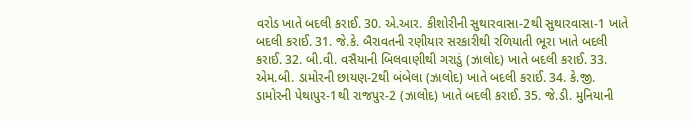વરોડ ખાતે બદલી કરાઈ. 30. એ.આર. કીશોરીની સુથારવાસા-2થી સુથારવાસા-1 ખાતે બદલી કરાઈ. 31. જે.કે. બૈરાવતની રણીયાર સરકારીથી રળિયાતી ભૂરા ખાતે બદલી કરાઈ. 32. બી.વી. વસૈયાની બિલવાણીથી ગરાડું (ઝાલોદ) ખાતે બદલી કરાઈ. 33. એમ.બી. ડામોરની છાયણ-2થી બંબેલા (ઝાલોદ) ખાતે બદલી કરાઈ. 34. કે.જી. ડામોરની પેથાપુર-1થી રાજપુર-2 (ઝાલોદ) ખાતે બદલી કરાઈ. 35. જે.ડી. મુનિયાની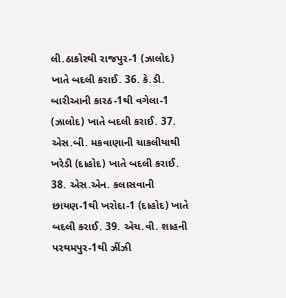લી.ઠાકોરથી રાજપુર-1 (ઝાલોદ) ખાતે બદલી કરાઈ. 36. કે.ડી. બારીઆની કારઠ-1થી વગેલા-1 (ઝાલોદ) ખાતે બદલી કરાઈ. 37. એસ.બી. મકવાણાની ચાકલીયાથી ખરેડી (દાહોદ) ખાતે બદલી કરાઈ. 38. એસ.એન. કલાસવાની છાયણ-1થી ખરોદા-1 (દાહોદ) ખાતે બદલી કરાઈ. 39. એચ.વી. શાહની પરથમપુર-1થી ઝીંઝી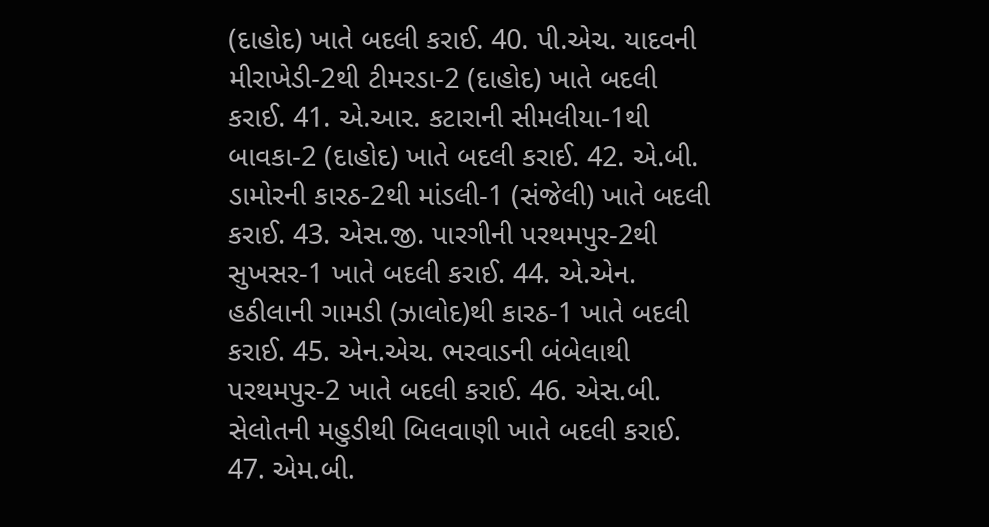(દાહોદ) ખાતે બદલી કરાઈ. 40. પી.એચ. યાદવની મીરાખેડી-2થી ટીમરડા-2 (દાહોદ) ખાતે બદલી કરાઈ. 41. એ.આર. કટારાની સીમલીયા-1થી બાવકા-2 (દાહોદ) ખાતે બદલી કરાઈ. 42. એ.બી. ડામોરની કારઠ-2થી માંડલી-1 (સંજેલી) ખાતે બદલી કરાઈ. 43. એસ.જી. પારગીની પરથમપુર-2થી સુખસર-1 ખાતે બદલી કરાઈ. 44. એ.એન. હઠીલાની ગામડી (ઝાલોદ)થી કારઠ-1 ખાતે બદલી કરાઈ. 45. એન.એચ. ભરવાડની બંબેલાથી પરથમપુર-2 ખાતે બદલી કરાઈ. 46. એસ.બી. સેલોતની મહુડીથી બિલવાણી ખાતે બદલી કરાઈ. 47. એમ.બી.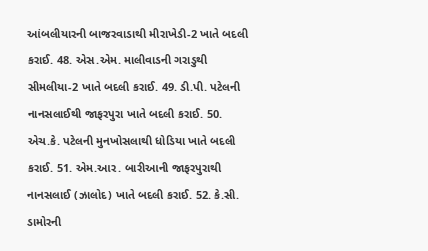આંબલીયારની બાજરવાડાથી મીરાખેડી-2 ખાતે બદલી કરાઈ. 48. એસ.એમ. માલીવાડની ગરાડુથી સીમલીયા-2 ખાતે બદલી કરાઈ. 49. ડી.પી. પટેલની નાનસલાઈથી જાફરપુરા ખાતે બદલી કરાઈ. 50. એચ.કે. પટેલની મુનખોસલાથી ધોડિયા ખાતે બદલી કરાઈ. 51. એમ.આર. બારીઆની જાફરપુરાથી નાનસલાઈ (ઝાલોદ) ખાતે બદલી કરાઈ. 52. કે.સી. ડામોરની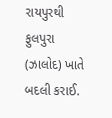રાયપુરથી ફુલપુરા (ઝાલોદ) ખાતે બદલી કરાઈ.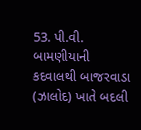53. પી.વી. બામણીયાની કદવાલથી બાજરવાડા (ઝાલોદ) ખાતે બદલી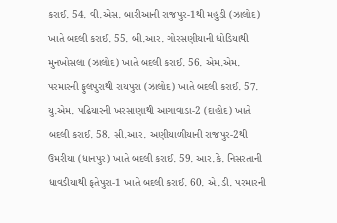કરાઈ. 54. વી.એસ. બારીઆની રાજપુર-1થી મહુડી (ઝાલોદ) ખાતે બદલી કરાઈ. 55. બી.આર. ગોરસણીયાની ધોડિયાથી મુનખોસલા (ઝાલોદ) ખાતે બદલી કરાઈ. 56. એમ.એમ. પરમારની ફુલપુરાથી રાયપુરા (ઝાલોદ) ખાતે બદલી કરાઈ. 57. યુ.એમ. પઢિયારની ખરસાણાથી આગાવાડા-2 (દાહોદ) ખાતે બદલી કરાઈ. 58. સી.આર. અણીયાળીયાની રાજપુર-2થી ઉમરીયા (ધાનપુર) ખાતે બદલી કરાઈ. 59. આર.કે. નિસરતાની ધાવડીયાથી ફતેપુરા-1 ખાતે બદલી કરાઈ. 60. એ.ડી. પરમારની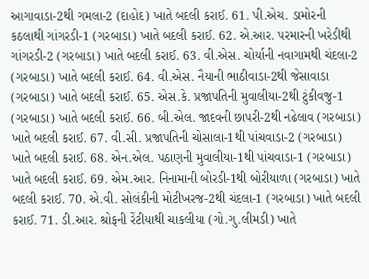આગાવાડા-2થી ગમલા-2 (દાહોદ) ખાતે બદલી કરાઈ. 61. પી.એચ. ડામોરની કઠલાથી ગાંગરડી-1 (ગરબાડા) ખાતે બદલી કરાઈ. 62. એ.આર. પરમારની ખરેડીથી ગાંગરડી-2 (ગરબાડા) ખાતે બદલી કરાઈ. 63. વી.એસ. ચોર્યાની નવાગામથી ચંદલા-2 (ગરબાડા) ખાતે બદલી કરાઈ. 64. વી.એસ. નૈયાની ભાઠીવાડા-2થી જેસાવાડા (ગરબાડા) ખાતે બદલી કરાઈ. 65. એસ.કે. પ્રજાપતિની મુવાલીયા-2થી ટુંકીવજુ-1 (ગરબાડા) ખાતે બદલી કરાઈ. 66. બી.એલ. જાદવની છાપરી-2થી નઢેલાવ (ગરબાડા) ખાતે બદલી કરાઈ. 67. વી.સી. પ્રજાપતિની ચોસાલા-1થી પાંચવાડા-2 (ગરબાડા) ખાતે બદલી કરાઈ. 68. એન.એલ. પઠાણની મુવાલીયા-1થી પાંચવાડા-1 (ગરબાડા) ખાતે બદલી કરાઈ. 69. એમ.આર. નિનામાની બોરડી-1થી બોરીયાળા (ગરબાડા) ખાતે બદલી કરાઈ. 70. એ.વી. સોલંકીની મોટીખરજ-2થી ચંદલા-1 (ગરબાડા) ખાતે બદલી કરાઈ. 71. ડી.આર. શ્રોફની રેંટીયાથી ચાકલીયા (ગો.ગુ.લીમડી) ખાતે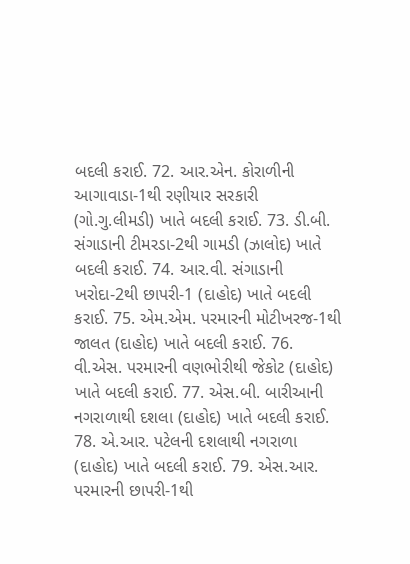બદલી કરાઈ. 72. આર.એન. કોરાળીની આગાવાડા-1થી રણીયાર સરકારી (ગો.ગુ.લીમડી) ખાતે બદલી કરાઈ. 73. ડી.બી. સંગાડાની ટીમરડા-2થી ગામડી (ઝાલોદ) ખાતે બદલી કરાઈ. 74. આર.વી. સંગાડાની ખરોદા-2થી છાપરી-1 (દાહોદ) ખાતે બદલી કરાઈ. 75. એમ.એમ. પરમારની મોટીખરજ-1થી જાલત (દાહોદ) ખાતે બદલી કરાઈ. 76. વી.એસ. પરમારની વણભોરીથી જેકોટ (દાહોદ) ખાતે બદલી કરાઈ. 77. એસ.બી. બારીઆની નગરાળાથી દશલા (દાહોદ) ખાતે બદલી કરાઈ. 78. એ.આર. પટેલની દશલાથી નગરાળા (દાહોદ) ખાતે બદલી કરાઈ. 79. એસ.આર. પરમારની છાપરી-1થી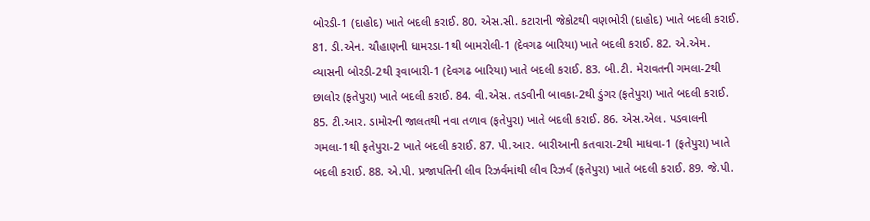બોરડી-1 (દાહોદ) ખાતે બદલી કરાઈ. 80. એસ.સી. કટારાની જેકોટથી વણભોરી (દાહોદ) ખાતે બદલી કરાઈ. 81. ડી.એન. ચૌહાણની ધામરડા-1થી બામરોલી-1 (દેવગઢ બારિયા) ખાતે બદલી કરાઈ. 82. એ.એમ. વ્યાસની બોરડી-2થી રૂવાબારી-1 (દેવગઢ બારિયા) ખાતે બદલી કરાઈ. 83. બી.ટી. મેરાવતની ગમલા-2થી છાલોર (ફતેપુરા) ખાતે બદલી કરાઈ. 84. વી.એસ. તડવીની બાવકા-2થી ડુંગર (ફતેપુરા) ખાતે બદલી કરાઈ. 85. ટી.આર. ડામોરની જાલતથી નવા તળાવ (ફતેપુરા) ખાતે બદલી કરાઈ. 86. એસ.એલ. પડવાલની ગમલા-1થી ફતેપુરા-2 ખાતે બદલી કરાઈ. 87. પી.આર. બારીઆની કતવારા-2થી માધવા-1 (ફતેપુરા) ખાતે બદલી કરાઈ. 88. એ.પી. પ્રજાપતિની લીવ રિઝર્વમાંથી લીવ રિઝર્વ (ફતેપુરા) ખાતે બદલી કરાઈ. 89. જે.પી.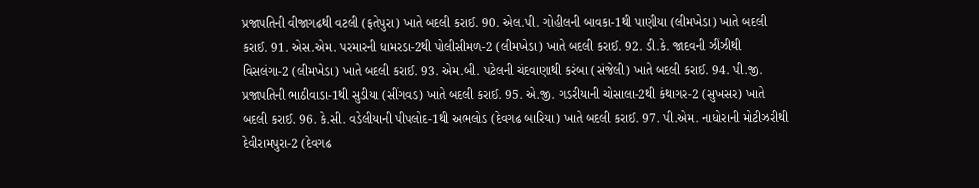પ્રજાપતિની વીજાગઢથી વટલી (ફતેપુરા) ખાતે બદલી કરાઈ. 90. એલ.પી. ગોહીલની બાવકા-1થી પાણીયા (લીમખેડા) ખાતે બદલી કરાઈ. 91. એસ.એમ. પરમારની ધામરડા-2થી પોલીસીમળ-2 (લીમખેડા) ખાતે બદલી કરાઈ. 92. ડી.કે. જાદવની ઝીંઝીથી વિસલંગા-2 (લીમખેડા) ખાતે બદલી કરાઈ. 93. એમ.બી. પટેલની ચંદવાણાથી કરંબા (સંજેલી) ખાતે બદલી કરાઈ. 94. પી.જી. પ્રજાપતિની ભાઠીવાડા-1થી સુડીયા (સીંગવડ) ખાતે બદલી કરાઈ. 95. એ.જી. ગડરીયાની ચોસાલા-2થી કંથાગર-2 (સુખસર) ખાતે બદલી કરાઈ. 96. કે.સી. વડેલીયાની પીપલોદ-1થી અભલોડ (દેવગઢ બારિયા) ખાતે બદલી કરાઈ. 97. પી.એમ. નાધોરાની મોટીઝરીથી દેવીરામપુરા-2 (દેવગઢ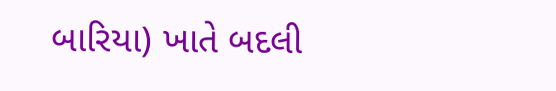બારિયા) ખાતે બદલી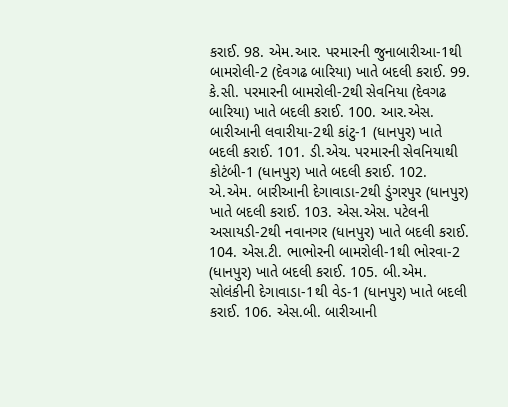કરાઈ. 98. એમ.આર. પરમારની જુનાબારીઆ-1થી બામરોલી-2 (દેવગઢ બારિયા) ખાતે બદલી કરાઈ. 99. કે.સી. પરમારની બામરોલી-2થી સેવનિયા (દેવગઢ બારિયા) ખાતે બદલી કરાઈ. 100. આર.એસ. બારીઆની લવારીયા-2થી કાંટુ-1 (ધાનપુર) ખાતે બદલી કરાઈ. 101. ડી.એચ. પરમારની સેવનિયાથી કોટંબી-1 (ધાનપુર) ખાતે બદલી કરાઈ. 102. એ.એમ. બારીઆની દેગાવાડા-2થી ડુંગરપુર (ધાનપુર) ખાતે બદલી કરાઈ. 103. એસ.એસ. પટેલની અસાયડી-2થી નવાનગર (ધાનપુર) ખાતે બદલી કરાઈ. 104. એસ.ટી. ભાભોરની બામરોલી-1થી ભોરવા-2 (ધાનપુર) ખાતે બદલી કરાઈ. 105. બી.એમ. સોલંકીની દેગાવાડા-1થી વેડ-1 (ધાનપુર) ખાતે બદલી કરાઈ. 106. એસ.બી. બારીઆની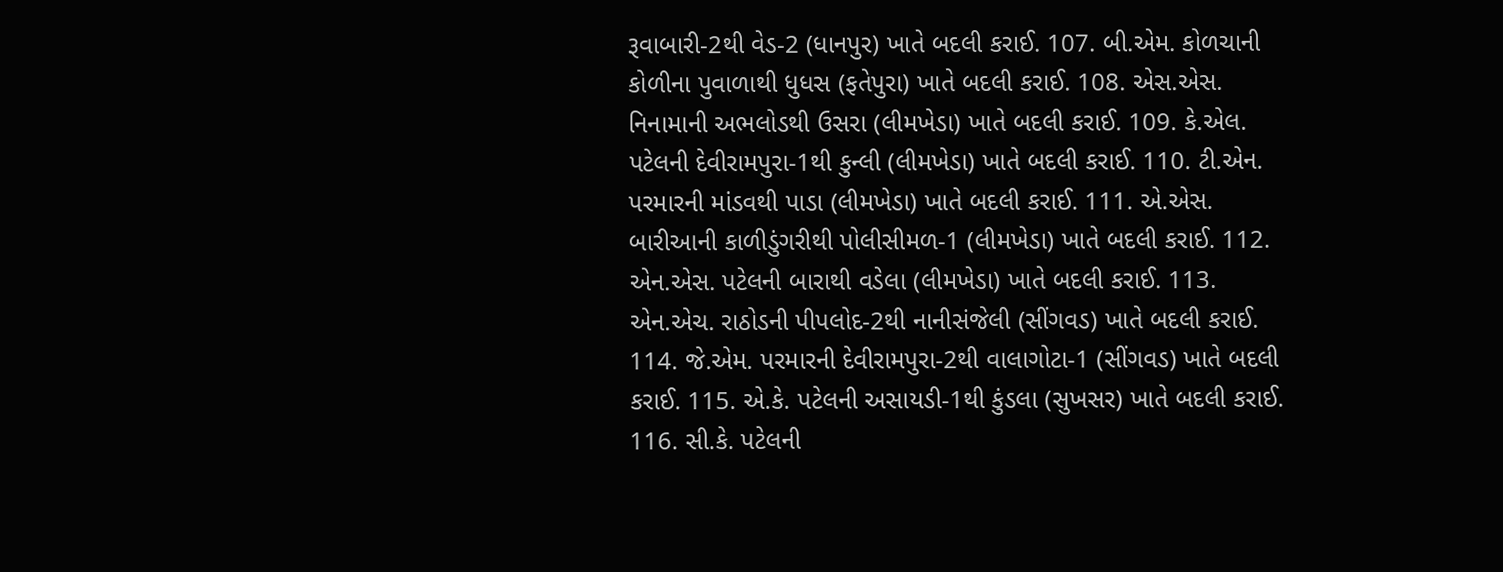રૂવાબારી-2થી વેડ-2 (ધાનપુર) ખાતે બદલી કરાઈ. 107. બી.એમ. કોળચાની કોળીના પુવાળાથી ધુધસ (ફતેપુરા) ખાતે બદલી કરાઈ. 108. એસ.એસ. નિનામાની અભલોડથી ઉસરા (લીમખેડા) ખાતે બદલી કરાઈ. 109. કે.એલ. પટેલની દેવીરામપુરા-1થી કુન્લી (લીમખેડા) ખાતે બદલી કરાઈ. 110. ટી.એન. પરમારની માંડવથી પાડા (લીમખેડા) ખાતે બદલી કરાઈ. 111. એ.એસ. બારીઆની કાળીડુંગરીથી પોલીસીમળ-1 (લીમખેડા) ખાતે બદલી કરાઈ. 112. એન.એસ. પટેલની બારાથી વડેલા (લીમખેડા) ખાતે બદલી કરાઈ. 113. એન.એચ. રાઠોડની પીપલોદ-2થી નાનીસંજેલી (સીંગવડ) ખાતે બદલી કરાઈ. 114. જે.એમ. પરમારની દેવીરામપુરા-2થી વાલાગોટા-1 (સીંગવડ) ખાતે બદલી કરાઈ. 115. એ.કે. પટેલની અસાયડી-1થી કુંડલા (સુખસર) ખાતે બદલી કરાઈ. 116. સી.કે. પટેલની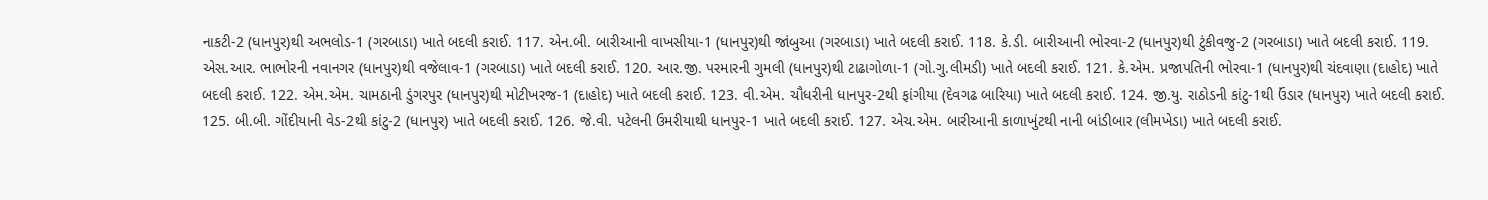નાકટી-2 (ધાનપુર)થી અભલોડ-1 (ગરબાડા) ખાતે બદલી કરાઈ. 117. એન.બી. બારીઆની વાખસીયા-1 (ધાનપુર)થી જાંબુઆ (ગરબાડા) ખાતે બદલી કરાઈ. 118. કે.ડી. બારીઆની ભોરવા-2 (ધાનપુર)થી ટુંકીવજુ-2 (ગરબાડા) ખાતે બદલી કરાઈ. 119. એસ.આર. ભાભોરની નવાનગર (ધાનપુર)થી વજેલાવ-1 (ગરબાડા) ખાતે બદલી કરાઈ. 120. આર.જી. પરમારની ગુમલી (ધાનપુર)થી ટાઢાગોળા-1 (ગો.ગુ.લીમડી) ખાતે બદલી કરાઈ. 121. કે.એમ. પ્રજાપતિની ભોરવા-1 (ધાનપુર)થી ચંદવાણા (દાહોદ) ખાતે બદલી કરાઈ. 122. એમ.એમ. ચામઠાની ડુંગરપુર (ધાનપુર)થી મોટીખરજ-1 (દાહોદ) ખાતે બદલી કરાઈ. 123. વી.એમ. ચૌધરીની ધાનપુર-2થી ફાંગીયા (દેવગઢ બારિયા) ખાતે બદલી કરાઈ. 124. જી.યુ. રાઠોડની કાંટુ-1થી ઉંડાર (ધાનપુર) ખાતે બદલી કરાઈ. 125. બી.બી. ગોંદીયાની વેડ-2થી કાંટુ-2 (ધાનપુર) ખાતે બદલી કરાઈ. 126. જે.વી. પટેલની ઉમરીયાથી ધાનપુર-1 ખાતે બદલી કરાઈ. 127. એચ.એમ. બારીઆની કાળાખુંટથી નાની બાંડીબાર (લીમખેડા) ખાતે બદલી કરાઈ.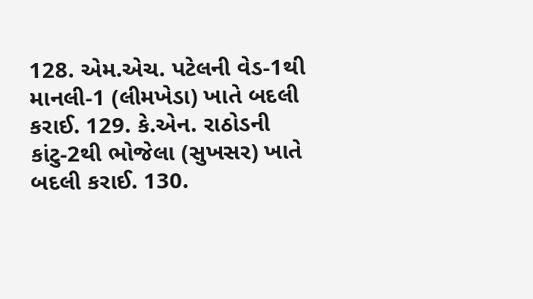128. એમ.એચ. પટેલની વેડ-1થી માનલી-1 (લીમખેડા) ખાતે બદલી કરાઈ. 129. કે.એન. રાઠોડની કાંટુ-2થી ભોજેલા (સુખસર) ખાતે બદલી કરાઈ. 130.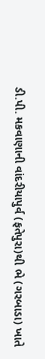ડી.પી. મકવાણાની વાંદરીયાપુર્વ (ફતેપુરા)થી ભે (ગરબાડા) ખાતે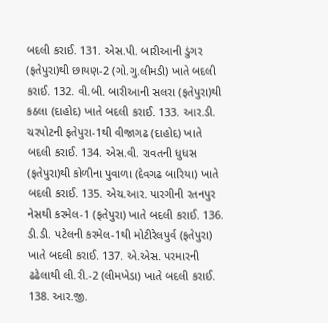બદલી કરાઈ. 131. એસ.પી. બારીઆની ડુંગર (ફતેપુરા)થી છાયણ-2 (ગો.ગુ.લીમડી) ખાતે બદલી કરાઈ. 132. વી.બી. બારીઆની સલરા (ફતેપુરા)થી કઠલા (દાહોદ) ખાતે બદલી કરાઈ. 133. આર.ડી. ચરપોટની ફતેપુરા-1થી વીજાગઢ (દાહોદ) ખાતે બદલી કરાઈ. 134. એસ.વી. રાવતની ધુધસ (ફતેપુરા)થી કોળીના પુવાળા (દેવગઢ બારિયા) ખાતે બદલી કરાઈ. 135. એચ.આર. પારગીની રતનપુર નેસથી કરમેલ-1 (ફતેપુરા) ખાતે બદલી કરાઈ. 136. ડી.ડી. પટેલની કરમેલ-1થી મોટીરેલપુર્વ (ફતેપુરા) ખાતે બદલી કરાઈ. 137. એ.એસ. પરમારની ઢઢેલાથી લી.રી.-2 (લીમખેડા) ખાતે બદલી કરાઈ. 138. આર.જી.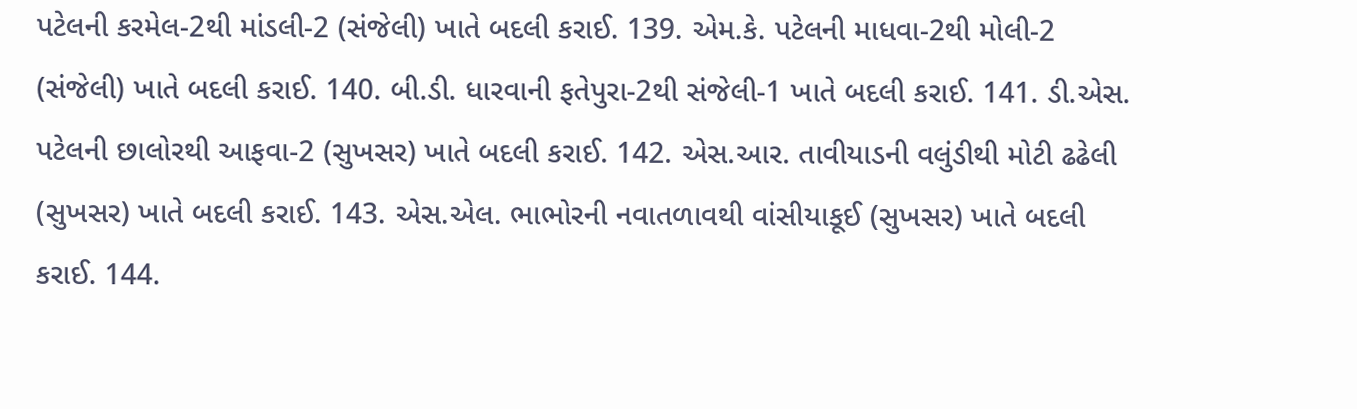પટેલની કરમેલ-2થી માંડલી-2 (સંજેલી) ખાતે બદલી કરાઈ. 139. એમ.કે. પટેલની માધવા-2થી મોલી-2 (સંજેલી) ખાતે બદલી કરાઈ. 140. બી.ડી. ધારવાની ફતેપુરા-2થી સંજેલી-1 ખાતે બદલી કરાઈ. 141. ડી.એસ. પટેલની છાલોરથી આફવા-2 (સુખસર) ખાતે બદલી કરાઈ. 142. એસ.આર. તાવીયાડની વલુંડીથી મોટી ઢઢેલી (સુખસર) ખાતે બદલી કરાઈ. 143. એસ.એલ. ભાભોરની નવાતળાવથી વાંસીયાકૂઈ (સુખસર) ખાતે બદલી કરાઈ. 144.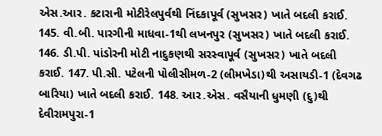એસ.આર. કટારાની મોટીરેલપુર્વથી નિંદકાપૂર્વ (સુખસર) ખાતે બદલી કરાઈ. 145. વી.બી. પારગીની માધવા-1થી લખનપુર (સુખસર) ખાતે બદલી કરાઈ. 146. ડી.પી. પાંડોરની મોટી નાદુકણથી સરસ્વાપૂર્વ (સુખસર) ખાતે બદલી કરાઈ. 147. પી.સી. પટેલની પોલીસીમળ-2 (લીમખેડા)થી અસાયડી-1 (દેવગઢ બારિયા) ખાતે બદલી કરાઈ. 148. આર.એસ. વસૈયાની ધુમણી (દુ)થી દેવીરામપુરા-1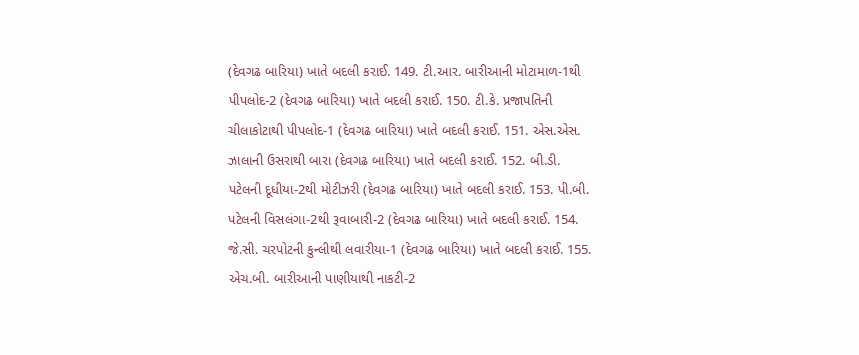(દેવગઢ બારિયા) ખાતે બદલી કરાઈ. 149. ટી.આર. બારીઆની મોટામાળ-1થી પીપલોદ-2 (દેવગઢ બારિયા) ખાતે બદલી કરાઈ. 150. ટી.કે. પ્રજાપતિની ચીલાકોટાથી પીપલોદ-1 (દેવગઢ બારિયા) ખાતે બદલી કરાઈ. 151. એસ.એસ. ઝાલાની ઉસરાથી બારા (દેવગઢ બારિયા) ખાતે બદલી કરાઈ. 152. બી.ડી. પટેલની દૂધીયા-2થી મોટીઝરી (દેવગઢ બારિયા) ખાતે બદલી કરાઈ. 153. પી.બી. પટેલની વિસલંગા-2થી રૂવાબારી-2 (દેવગઢ બારિયા) ખાતે બદલી કરાઈ. 154. જે.સી. ચરપોટની કુન્લીથી લવારીયા-1 (દેવગઢ બારિયા) ખાતે બદલી કરાઈ. 155. એચ.બી. બારીઆની પાણીયાથી નાકટી-2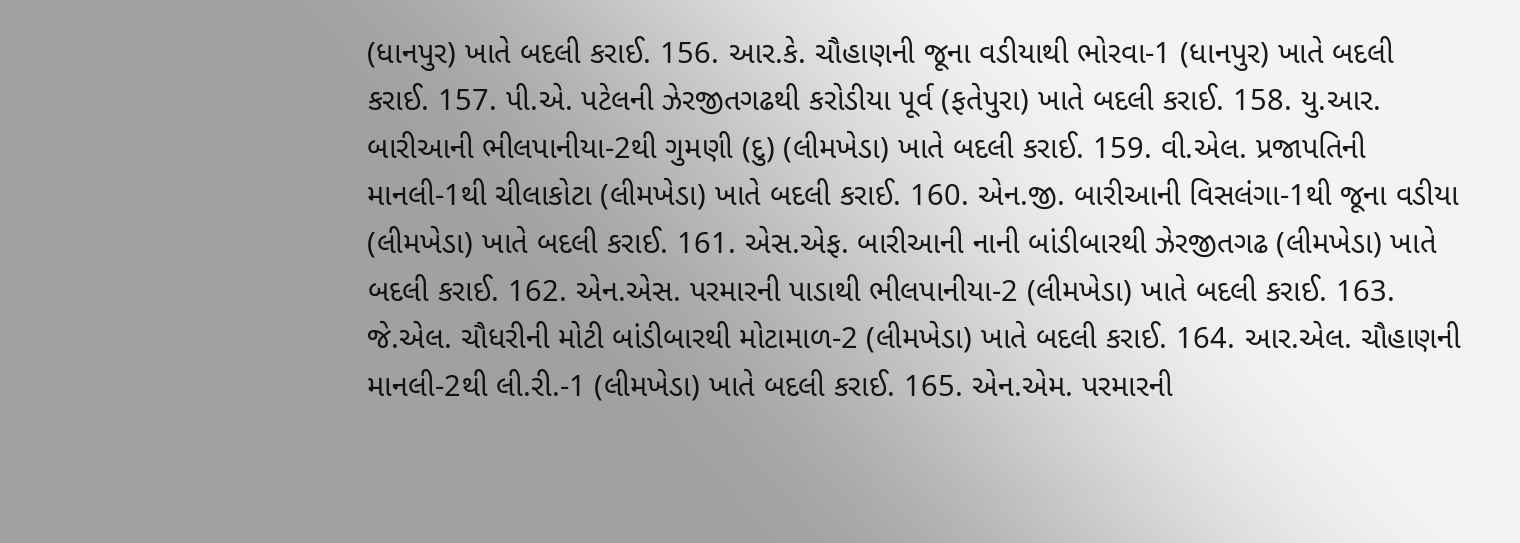(ધાનપુર) ખાતે બદલી કરાઈ. 156. આર.કે. ચૌહાણની જૂના વડીયાથી ભોરવા-1 (ધાનપુર) ખાતે બદલી કરાઈ. 157. પી.એ. પટેલની ઝેરજીતગઢથી કરોડીયા પૂર્વ (ફતેપુરા) ખાતે બદલી કરાઈ. 158. યુ.આર. બારીઆની ભીલપાનીયા-2થી ગુમણી (દુ) (લીમખેડા) ખાતે બદલી કરાઈ. 159. વી.એલ. પ્રજાપતિની માનલી-1થી ચીલાકોટા (લીમખેડા) ખાતે બદલી કરાઈ. 160. એન.જી. બારીઆની વિસલંગા-1થી જૂના વડીયા (લીમખેડા) ખાતે બદલી કરાઈ. 161. એસ.એફ. બારીઆની નાની બાંડીબારથી ઝેરજીતગઢ (લીમખેડા) ખાતે બદલી કરાઈ. 162. એન.એસ. પરમારની પાડાથી ભીલપાનીયા-2 (લીમખેડા) ખાતે બદલી કરાઈ. 163. જે.એલ. ચૌધરીની મોટી બાંડીબારથી મોટામાળ-2 (લીમખેડા) ખાતે બદલી કરાઈ. 164. આર.એલ. ચૌહાણની માનલી-2થી લી.રી.-1 (લીમખેડા) ખાતે બદલી કરાઈ. 165. એન.એમ. પરમારની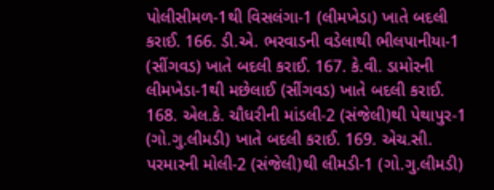પોલીસીમળ-1થી વિસલંગા-1 (લીમખેડા) ખાતે બદલી કરાઈ. 166. ડી.એ. ભરવાડની વડેલાથી ભીલપાનીયા-1 (સીંગવડ) ખાતે બદલી કરાઈ. 167. કે.વી. ડામોરની લીમખેડા-1થી મછેલાઈ (સીંગવડ) ખાતે બદલી કરાઈ. 168. એલ.કે. ચૌધરીની માંડલી-2 (સંજેલી)થી પેથાપુર-1 (ગો.ગુ.લીમડી) ખાતે બદલી કરાઈ. 169. એચ.સી. પરમારની મોલી-2 (સંજેલી)થી લીમડી-1 (ગો.ગુ.લીમડી)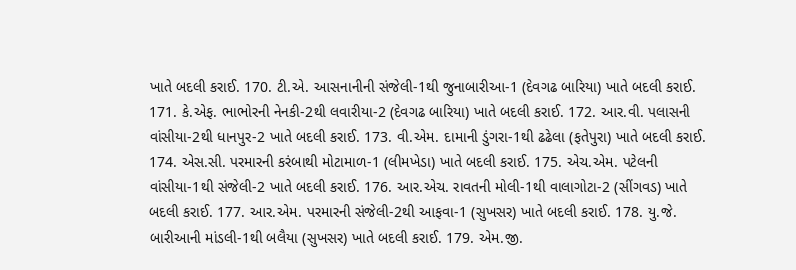ખાતે બદલી કરાઈ. 170. ટી.એ. આસનાનીની સંજેલી-1થી જુનાબારીઆ-1 (દેવગઢ બારિયા) ખાતે બદલી કરાઈ. 171. કે.એફ. ભાભોરની નેનકી-2થી લવારીયા-2 (દેવગઢ બારિયા) ખાતે બદલી કરાઈ. 172. આર.વી. પલાસની વાંસીયા-2થી ધાનપુર-2 ખાતે બદલી કરાઈ. 173. વી.એમ. દામાની ડુંગરા-1થી ઢઢેલા (ફતેપુરા) ખાતે બદલી કરાઈ. 174. એસ.સી. પરમારની કરંબાથી મોટામાળ-1 (લીમખેડા) ખાતે બદલી કરાઈ. 175. એચ.એમ. પટેલની વાંસીયા-1થી સંજેલી-2 ખાતે બદલી કરાઈ. 176. આર.એચ. રાવતની મોલી-1થી વાલાગોટા-2 (સીંગવડ) ખાતે બદલી કરાઈ. 177. આર.એમ. પરમારની સંજેલી-2થી આફવા-1 (સુખસર) ખાતે બદલી કરાઈ. 178. યુ.જે. બારીઆની માંડલી-1થી બલૈયા (સુખસર) ખાતે બદલી કરાઈ. 179. એમ.જી.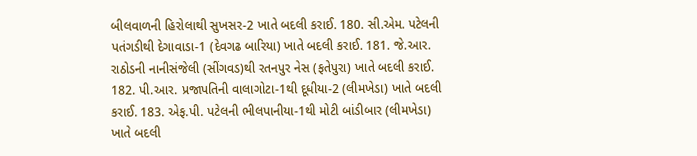બીલવાળની હિરોલાથી સુખસર-2 ખાતે બદલી કરાઈ. 180. સી.એમ. પટેલની પતંગડીથી દેગાવાડા-1 (દેવગઢ બારિયા) ખાતે બદલી કરાઈ. 181. જે.આર. રાઠોડની નાનીસંજેલી (સીંગવડ)થી રતનપુર નેસ (ફતેપુરા) ખાતે બદલી કરાઈ. 182. પી.આર. પ્રજાપતિની વાલાગોટા-1થી દૂધીયા-2 (લીમખેડા) ખાતે બદલી કરાઈ. 183. એફ.પી. પટેલની ભીલપાનીયા-1થી મોટી બાંડીબાર (લીમખેડા) ખાતે બદલી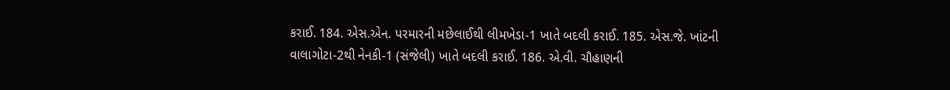કરાઈ. 184. એસ.એન. પરમારની મછેલાઈથી લીમખેડા-1 ખાતે બદલી કરાઈ. 185. એસ.જે. ખાંટની વાલાગોટા-2થી નેનકી-1 (સંજેલી) ખાતે બદલી કરાઈ. 186. એ.વી. ચૌહાણની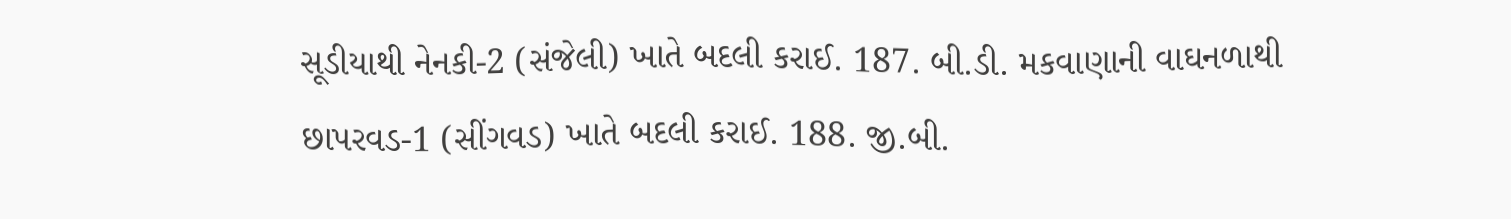સૂડીયાથી નેનકી-2 (સંજેલી) ખાતે બદલી કરાઈ. 187. બી.ડી. મકવાણાની વાઘનળાથી છાપરવડ-1 (સીંગવડ) ખાતે બદલી કરાઈ. 188. જી.બી.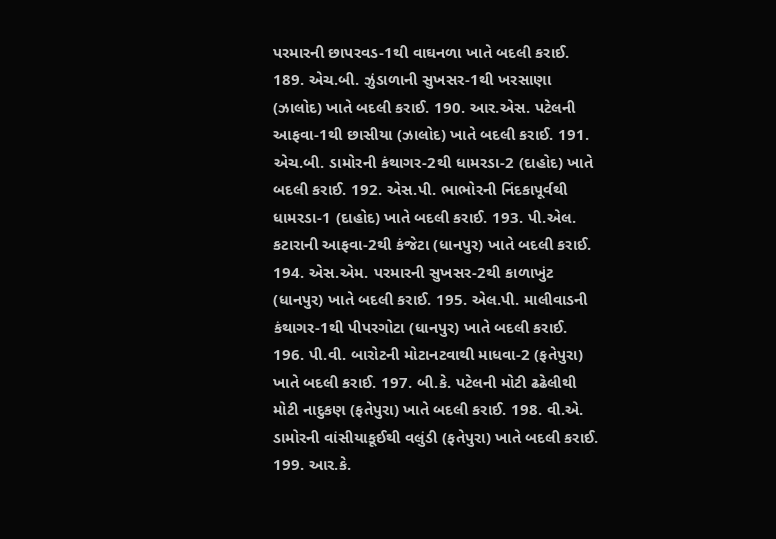પરમારની છાપરવડ-1થી વાઘનળા ખાતે બદલી કરાઈ. 189. એચ.બી. ઝુંડાળાની સુખસર-1થી ખરસાણા (ઝાલોદ) ખાતે બદલી કરાઈ. 190. આર.એસ. પટેલની આફવા-1થી છાસીયા (ઝાલોદ) ખાતે બદલી કરાઈ. 191. એચ.બી. ડામોરની કંથાગર-2થી ધામરડા-2 (દાહોદ) ખાતે બદલી કરાઈ. 192. એસ.પી. ભાભોરની નિંદકાપૂર્વથી ધામરડા-1 (દાહોદ) ખાતે બદલી કરાઈ. 193. પી.એલ. કટારાની આફવા-2થી કંજેટા (ધાનપુર) ખાતે બદલી કરાઈ. 194. એસ.એમ. પરમારની સુખસર-2થી કાળાખુંટ (ધાનપુર) ખાતે બદલી કરાઈ. 195. એલ.પી. માલીવાડની કંથાગર-1થી પીપરગોટા (ધાનપુર) ખાતે બદલી કરાઈ. 196. પી.વી. બારોટની મોટાનટવાથી માધવા-2 (ફતેપુરા) ખાતે બદલી કરાઈ. 197. બી.કે. પટેલની મોટી ઢઢેલીથી મોટી નાદુકણ (ફતેપુરા) ખાતે બદલી કરાઈ. 198. વી.એ. ડામોરની વાંસીયાકૂઈથી વલુંડી (ફતેપુરા) ખાતે બદલી કરાઈ. 199. આર.કે.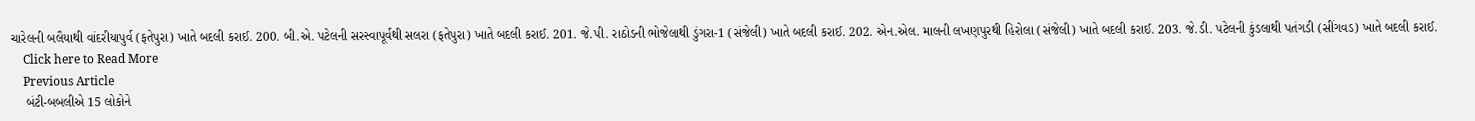ચારેલની બલૈયાથી વાંદરીયાપુર્વ (ફતેપુરા) ખાતે બદલી કરાઈ. 200. બી.એ. પટેલની સરસ્વાપૂર્વથી સલરા (ફતેપુરા) ખાતે બદલી કરાઈ. 201. જે.પી. રાઠોડની ભોજેલાથી ડુંગરા-1 (સંજેલી) ખાતે બદલી કરાઈ. 202. એન.એલ. માલની લખણપુરથી હિરોલા (સંજેલી) ખાતે બદલી કરાઈ. 203. જે.ડી. પટેલની કુંડલાથી પતંગડી (સીંગવડ) ખાતે બદલી કરાઈ.
    Click here to Read More
    Previous Article
    બંટી-બબલીએ 15 લોકોને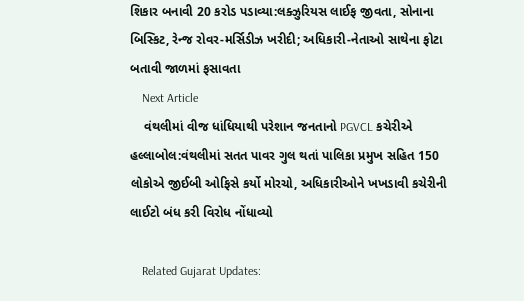શિકાર બનાવી 20 કરોડ પડાવ્યા:લક્ઝુરિયસ લાઈફ જીવતા, સોનાના બિસ્કિટ, રેન્જ રોવર-મર્સિડીઝ ખરીદી; અધિકારી-નેતાઓ સાથેના ફોટા બતાવી જાળમાં ફસાવતા
    Next Article
    વંથલીમાં વીજ ધાંધિયાથી પરેશાન જનતાનો PGVCL કચેરીએ હલ્લાબોલ:વંથલીમાં સતત પાવર ગુલ થતાં પાલિકા પ્રમુખ સહિત 150 લોકોએ જીઈબી ઓફિસે કર્યો મોરચો, અધિકારીઓને ખખડાવી કચેરીની લાઈટો બંધ કરી વિરોધ નોંધાવ્યો

    Related Gujarat Updates: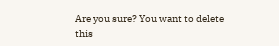Are you sure? You want to delete this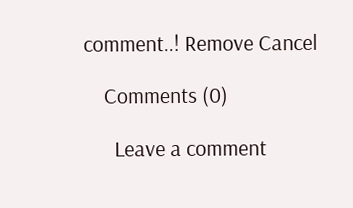comment..! Remove Cancel

    Comments (0)

      Leave a comment